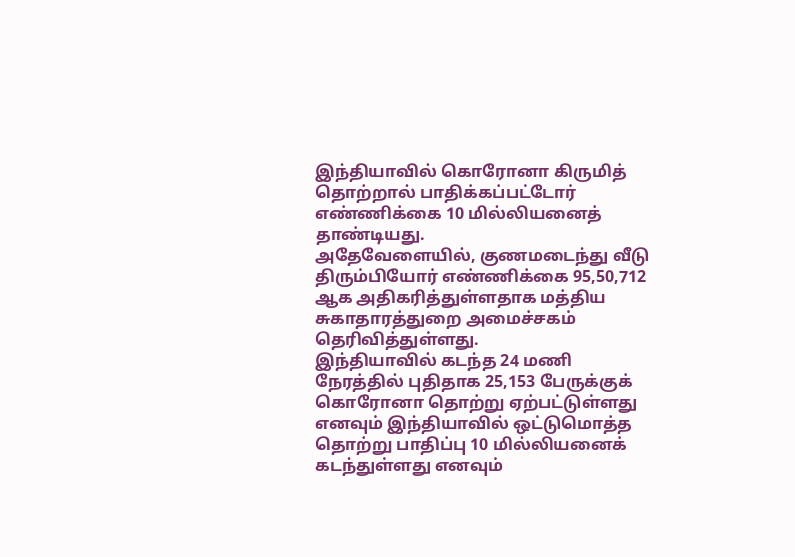இந்தியாவில் கொரோனா கிருமித் தொற்றால் பாதிக்கப்பட்டோர் எண்ணிக்கை 10 மில்லியனைத் தாண்டியது.
அதேவேளையில், குணமடைந்து வீடு திரும்பியோர் எண்ணிக்கை 95,50,712 ஆக அதிகரித்துள்ளதாக மத்திய சுகாதாரத்துறை அமைச்சகம் தெரிவித்துள்ளது.
இந்தியாவில் கடந்த 24 மணி நேரத்தில் புதிதாக 25,153 பேருக்குக் கொரோனா தொற்று ஏற்பட்டுள்ளது எனவும் இந்தியாவில் ஒட்டுமொத்த தொற்று பாதிப்பு 10 மில்லியனைக் கடந்துள்ளது எனவும்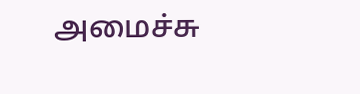அமைச்சு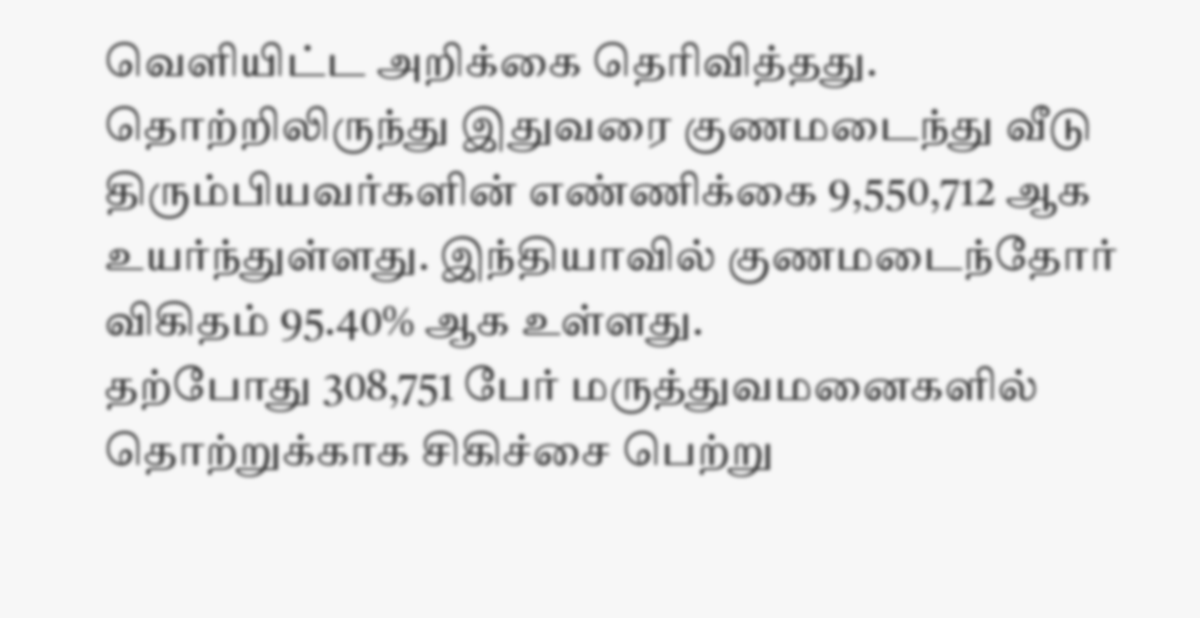வெளியிட்ட அறிக்கை தெரிவித்தது.
தொற்றிலிருந்து இதுவரை குணமடைந்து வீடு திரும்பியவர்களின் எண்ணிக்கை 9,550,712 ஆக உயர்ந்துள்ளது. இந்தியாவில் குணமடைந்தோர் விகிதம் 95.40% ஆக உள்ளது.
தற்போது 308,751 பேர் மருத்துவமனைகளில் தொற்றுக்காக சிகிச்சை பெற்று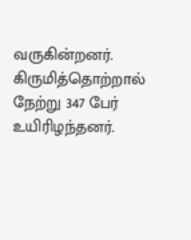வருகின்றனர்.
கிருமித்தொற்றால் நேற்று 347 பேர் உயிரிழந்தனர்.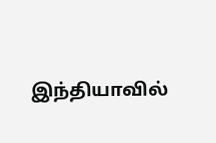இந்தியாவில்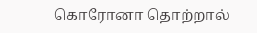கொரோனா தொற்றால்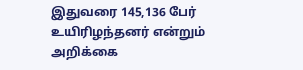இதுவரை 145,136 பேர் உயிரிழந்தனர் என்றும் அறிக்கை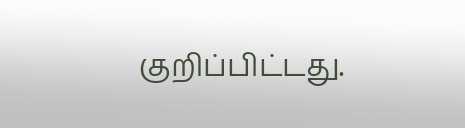குறிப்பிட்டது.